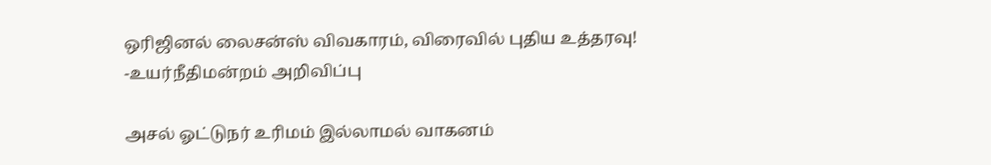ஒரிஜினல் லைசன்ஸ் விவகாரம், விரைவில் புதிய உத்தரவு! -உயர்நீதிமன்றம் அறிவிப்பு

அசல் ஓட்டுநர் உரிமம் இல்லாமல் வாகனம்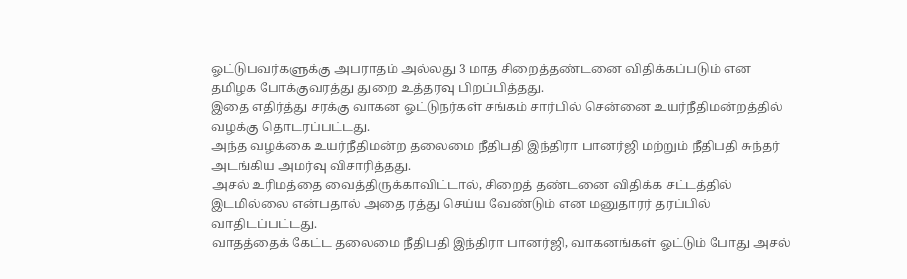ஓட்டுபவர்களுக்கு அபராதம் அல்லது 3 மாத சிறைத்தண்டனை விதிக்கப்படும் என தமிழக போக்குவரத்து துறை உத்தரவு பிறப்பித்தது.
இதை எதிர்த்து சரக்கு வாகன ஓட்டுநர்கள் சங்கம் சார்பில் சென்னை உயர்நீதிமன்றத்தில் வழக்கு தொடரப்பட்டது.
அந்த வழக்கை உயர்நீதிமன்ற தலைமை நீதிபதி இந்திரா பானர்ஜி மற்றும் நீதிபதி சுந்தர் அடங்கிய அமர்வு விசாரித்தது.
அசல் உரிமத்தை வைத்திருக்காவிட்டால், சிறைத் தண்டனை விதிக்க சட்டத்தில் இடமில்லை என்பதால் அதை ரத்து செய்ய வேண்டும் என மனுதாரர் தரப்பில் வாதிடப்பட்டது.
வாதத்தைக் கேட்ட தலைமை நீதிபதி இந்திரா பானர்ஜி, வாகனங்கள் ஓட்டும் போது அசல்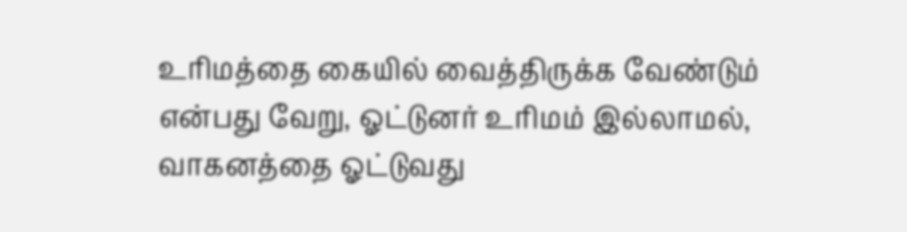உரிமத்தை கையில் வைத்திருக்க வேண்டும் என்பது வேறு, ஓட்டுனர் உரிமம் இல்லாமல், வாகனத்தை ஓட்டுவது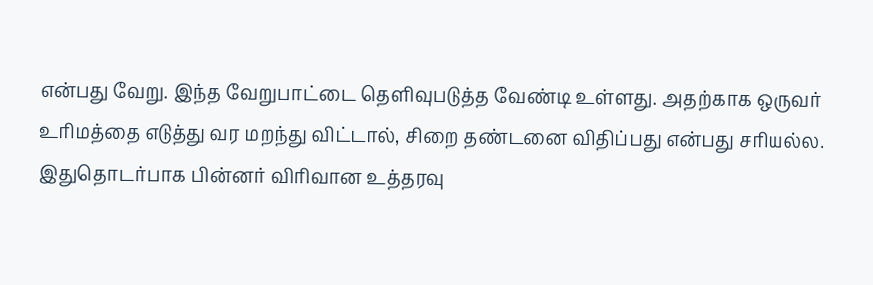என்பது வேறு. இந்த வேறுபாட்டை தெளிவுபடுத்த வேண்டி உள்ளது. அதற்காக ஒருவர் உரிமத்தை எடுத்து வர மறந்து விட்டால், சிறை தண்டனை விதிப்பது என்பது சரியல்ல. இதுதொடர்பாக பின்னர் விரிவான உத்தரவு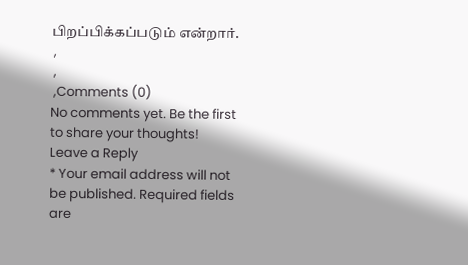பிறப்பிக்கப்படும் என்றார்.
 ,
 ,
 ,Comments (0)
No comments yet. Be the first to share your thoughts!
Leave a Reply
* Your email address will not be published. Required fields are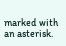marked with an asterisk.